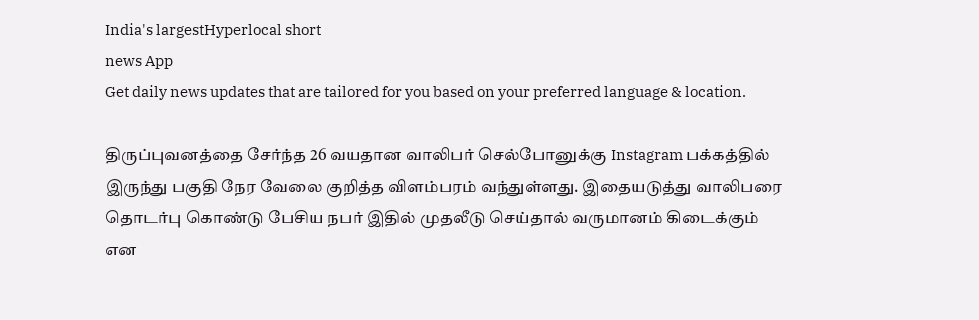India's largestHyperlocal short
news App
Get daily news updates that are tailored for you based on your preferred language & location.

திருப்புவனத்தை சேர்ந்த 26 வயதான வாலிபர் செல்போனுக்கு Instagram பக்கத்தில் இருந்து பகுதி நேர வேலை குறித்த விளம்பரம் வந்துள்ளது. இதையடுத்து வாலிபரை தொடர்பு கொண்டு பேசிய நபர் இதில் முதலீடு செய்தால் வருமானம் கிடைக்கும் என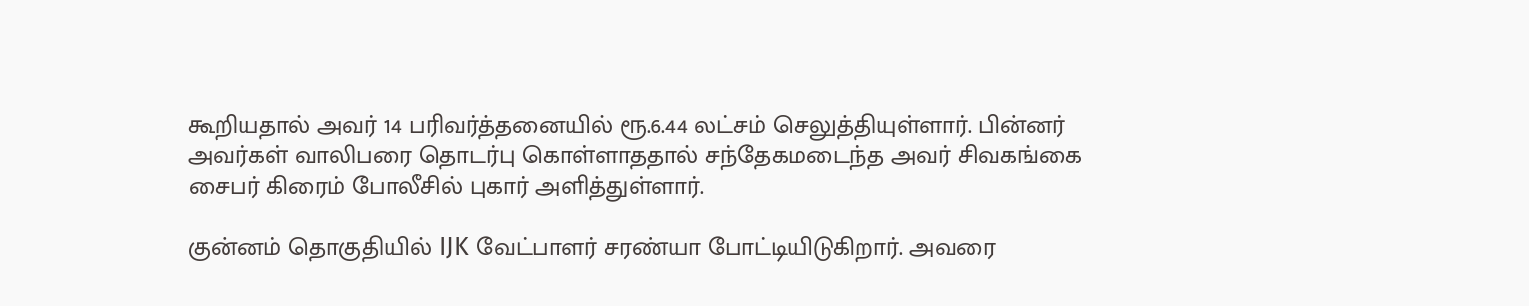கூறியதால் அவர் 14 பரிவர்த்தனையில் ரூ.6.44 லட்சம் செலுத்தியுள்ளார். பின்னர் அவர்கள் வாலிபரை தொடர்பு கொள்ளாததால் சந்தேகமடைந்த அவர் சிவகங்கை சைபர் கிரைம் போலீசில் புகார் அளித்துள்ளார்.

குன்னம் தொகுதியில் IJK வேட்பாளர் சரண்யா போட்டியிடுகிறார். அவரை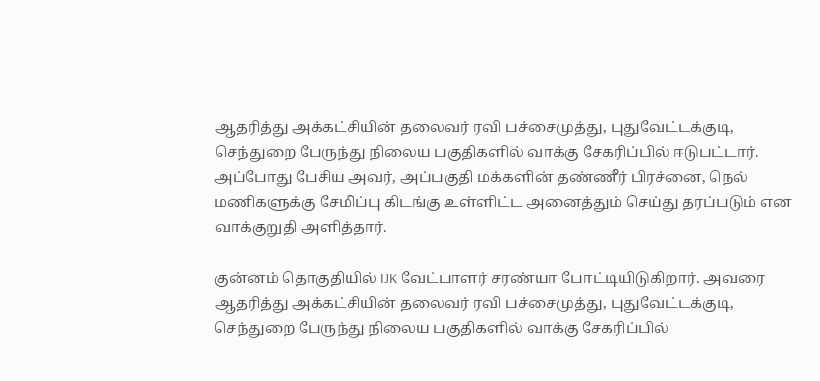ஆதரித்து அக்கட்சியின் தலைவர் ரவி பச்சைமுத்து, புதுவேட்டக்குடி, செந்துறை பேருந்து நிலைய பகுதிகளில் வாக்கு சேகரிப்பில் ஈடுபட்டார். அப்போது பேசிய அவர், அப்பகுதி மக்களின் தண்ணீர் பிரச்னை, நெல் மணிகளுக்கு சேமிப்பு கிடங்கு உள்ளிட்ட அனைத்தும் செய்து தரப்படும் என வாக்குறுதி அளித்தார்.

குன்னம் தொகுதியில் IJK வேட்பாளர் சரண்யா போட்டியிடுகிறார். அவரை ஆதரித்து அக்கட்சியின் தலைவர் ரவி பச்சைமுத்து, புதுவேட்டக்குடி, செந்துறை பேருந்து நிலைய பகுதிகளில் வாக்கு சேகரிப்பில்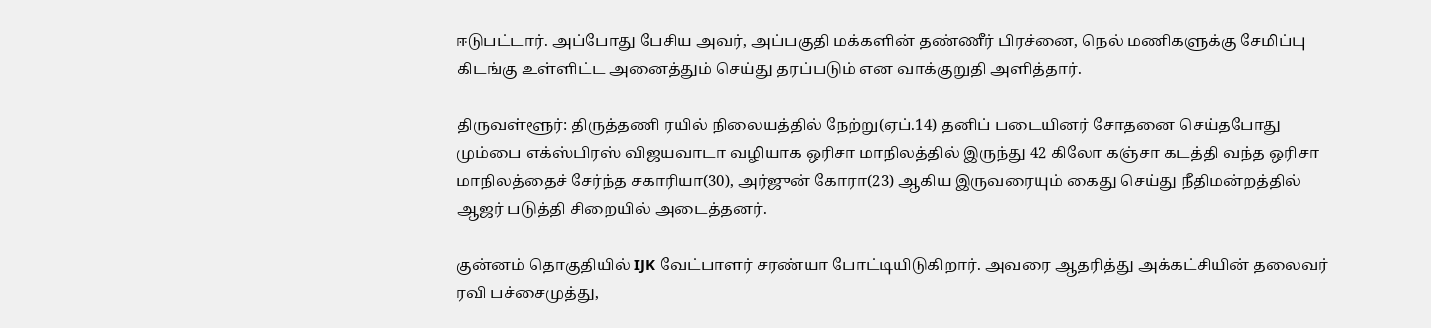ஈடுபட்டார். அப்போது பேசிய அவர், அப்பகுதி மக்களின் தண்ணீர் பிரச்னை, நெல் மணிகளுக்கு சேமிப்பு கிடங்கு உள்ளிட்ட அனைத்தும் செய்து தரப்படும் என வாக்குறுதி அளித்தார்.

திருவள்ளூர்: திருத்தணி ரயில் நிலையத்தில் நேற்று(ஏப்.14) தனிப் படையினர் சோதனை செய்தபோது மும்பை எக்ஸ்பிரஸ் விஜயவாடா வழியாக ஒரிசா மாநிலத்தில் இருந்து 42 கிலோ கஞ்சா கடத்தி வந்த ஒரிசா மாநிலத்தைச் சேர்ந்த சகாரியா(30), அர்ஜுன் கோரா(23) ஆகிய இருவரையும் கைது செய்து நீதிமன்றத்தில் ஆஜர் படுத்தி சிறையில் அடைத்தனர்.

குன்னம் தொகுதியில் IJK வேட்பாளர் சரண்யா போட்டியிடுகிறார். அவரை ஆதரித்து அக்கட்சியின் தலைவர் ரவி பச்சைமுத்து,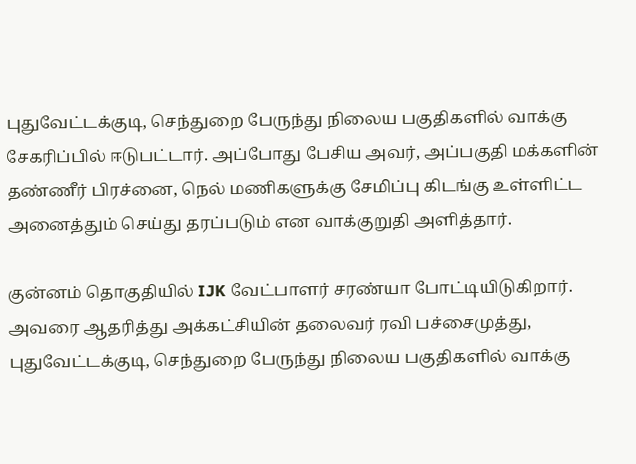புதுவேட்டக்குடி, செந்துறை பேருந்து நிலைய பகுதிகளில் வாக்கு சேகரிப்பில் ஈடுபட்டார். அப்போது பேசிய அவர், அப்பகுதி மக்களின் தண்ணீர் பிரச்னை, நெல் மணிகளுக்கு சேமிப்பு கிடங்கு உள்ளிட்ட அனைத்தும் செய்து தரப்படும் என வாக்குறுதி அளித்தார்.

குன்னம் தொகுதியில் IJK வேட்பாளர் சரண்யா போட்டியிடுகிறார். அவரை ஆதரித்து அக்கட்சியின் தலைவர் ரவி பச்சைமுத்து, புதுவேட்டக்குடி, செந்துறை பேருந்து நிலைய பகுதிகளில் வாக்கு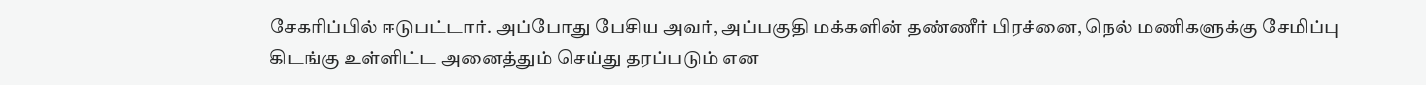சேகரிப்பில் ஈடுபட்டார். அப்போது பேசிய அவர், அப்பகுதி மக்களின் தண்ணீர் பிரச்னை, நெல் மணிகளுக்கு சேமிப்பு கிடங்கு உள்ளிட்ட அனைத்தும் செய்து தரப்படும் என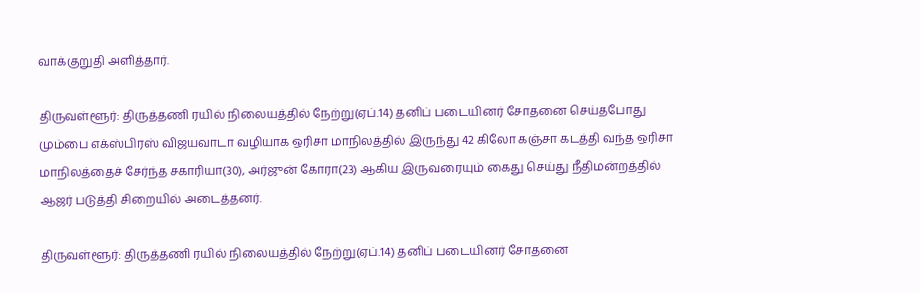வாக்குறுதி அளித்தார்.

திருவள்ளூர்: திருத்தணி ரயில் நிலையத்தில் நேற்று(ஏப்.14) தனிப் படையினர் சோதனை செய்தபோது மும்பை எக்ஸ்பிரஸ் விஜயவாடா வழியாக ஒரிசா மாநிலத்தில் இருந்து 42 கிலோ கஞ்சா கடத்தி வந்த ஒரிசா மாநிலத்தைச் சேர்ந்த சகாரியா(30), அர்ஜுன் கோரா(23) ஆகிய இருவரையும் கைது செய்து நீதிமன்றத்தில் ஆஜர் படுத்தி சிறையில் அடைத்தனர்.

திருவள்ளூர்: திருத்தணி ரயில் நிலையத்தில் நேற்று(ஏப்.14) தனிப் படையினர் சோதனை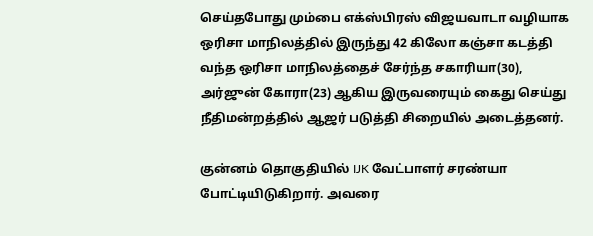செய்தபோது மும்பை எக்ஸ்பிரஸ் விஜயவாடா வழியாக ஒரிசா மாநிலத்தில் இருந்து 42 கிலோ கஞ்சா கடத்தி வந்த ஒரிசா மாநிலத்தைச் சேர்ந்த சகாரியா(30), அர்ஜுன் கோரா(23) ஆகிய இருவரையும் கைது செய்து நீதிமன்றத்தில் ஆஜர் படுத்தி சிறையில் அடைத்தனர்.

குன்னம் தொகுதியில் IJK வேட்பாளர் சரண்யா போட்டியிடுகிறார். அவரை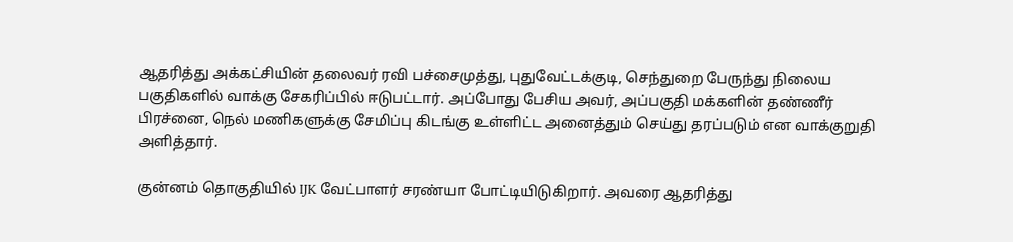ஆதரித்து அக்கட்சியின் தலைவர் ரவி பச்சைமுத்து, புதுவேட்டக்குடி, செந்துறை பேருந்து நிலைய பகுதிகளில் வாக்கு சேகரிப்பில் ஈடுபட்டார். அப்போது பேசிய அவர், அப்பகுதி மக்களின் தண்ணீர் பிரச்னை, நெல் மணிகளுக்கு சேமிப்பு கிடங்கு உள்ளிட்ட அனைத்தும் செய்து தரப்படும் என வாக்குறுதி அளித்தார்.

குன்னம் தொகுதியில் IJK வேட்பாளர் சரண்யா போட்டியிடுகிறார். அவரை ஆதரித்து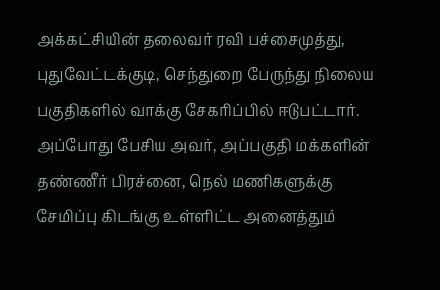அக்கட்சியின் தலைவர் ரவி பச்சைமுத்து, புதுவேட்டக்குடி, செந்துறை பேருந்து நிலைய பகுதிகளில் வாக்கு சேகரிப்பில் ஈடுபட்டார். அப்போது பேசிய அவர், அப்பகுதி மக்களின் தண்ணீர் பிரச்னை, நெல் மணிகளுக்கு சேமிப்பு கிடங்கு உள்ளிட்ட அனைத்தும்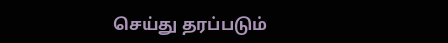செய்து தரப்படும்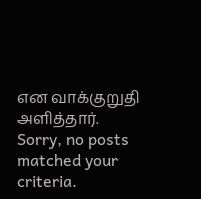என வாக்குறுதி அளித்தார்.
Sorry, no posts matched your criteria.